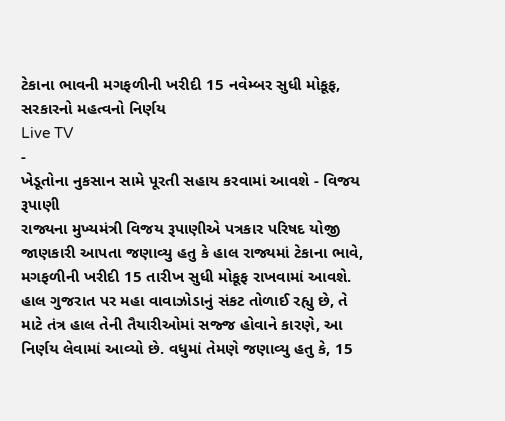ટેકાના ભાવની મગફળીની ખરીદી 15 નવેમ્બર સુધી મોકૂફ, સરકારનો મહત્વનો નિર્ણય
Live TV
-
ખેડૂતોના નુકસાન સામે પૂરતી સહાય કરવામાં આવશે - વિજય રૂપાણી
રાજ્યના મુખ્યમંત્રી વિજય રૂપાણીએ પત્રકાર પરિષદ યોજી જાણકારી આપતા જણાવ્યુ હતુ કે હાલ રાજ્યમાં ટેકાના ભાવે, મગફળીની ખરીદી 15 તારીખ સુધી મોકૂફ રાખવામાં આવશે. હાલ ગુજરાત પર મહા વાવાઝોડાનું સંકટ તોળાઈ રહ્યુ છે, તે માટે તંત્ર હાલ તેની તૈયારીઓમાં સજ્જ હોવાને કારણે, આ નિર્ણય લેવામાં આવ્યો છે. વધુમાં તેમણે જણાવ્યુ હતુ કે, 15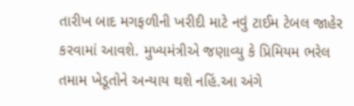તારીખ બાદ મગફળીની ખરીદી માટે નવું ટાઈમ ટેબલ જાહેર કરવામાં આવશે. મુખ્યમંત્રીએ જણાવ્યુ કે પ્રિમિયમ ભરેલ તમામ ખેડૂતોને અન્યાય થશે નહિં.આ અંગે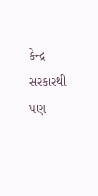કેન્દ્ર સરકારથી પણ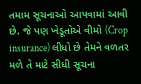તમામ સૂચનાઓ આપવામાં આવી છે. જે પણ ખેડૂતોએ વીમો (Crop insurance) લીધો છે તેમને વળતર મળે તે માટે સીધી સૂચના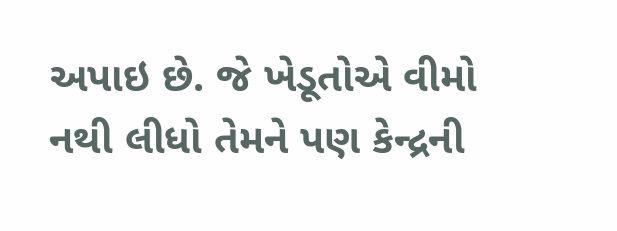અપાઇ છે. જે ખેડૂતોએ વીમો નથી લીધો તેમને પણ કેન્દ્રની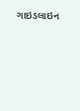ગાઇડલાઇન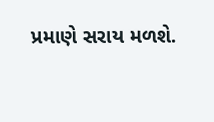પ્રમાણે સરાય મળશે.